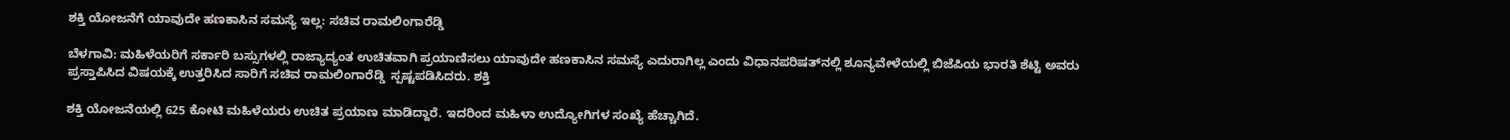ಶಕ್ತಿ ಯೋಜನೆಗೆ ಯಾವುದೇ ಹಣಕಾಸಿನ ಸಮಸ್ಯೆ ಇಲ್ಲ: ಸಚಿವ ರಾಮಲಿಂಗಾರೆಡ್ಡಿ

ಬೆಳಗಾವಿ: ಮಹಿಳೆಯರಿಗೆ ಸರ್ಕಾರಿ ಬಸ್ಸುಗಳಲ್ಲಿ ರಾಜ್ಯಾದ್ಯಂತ ಉಚಿತವಾಗಿ ಪ್ರಯಾಣಿಸಲು ಯಾವುದೇ ಹಣಕಾಸಿನ ಸಮಸ್ಯೆ ಎದುರಾಗಿಲ್ಲ ಎಂದು ವಿಧಾನಪರಿಷತ್‌ನಲ್ಲಿ ಶೂನ್ಯವೇಳೆಯಲ್ಲಿ ಬಿಜೆಪಿಯ ಭಾರತಿ ಶೆಟ್ಟಿ ಅವರು ಪ್ರಸ್ತಾಪಿಸಿದ ವಿಷಯಕ್ಕೆ ಉತ್ತರಿಸಿದ ಸಾರಿಗೆ ಸಚಿವ ರಾಮಲಿಂಗಾರೆಡ್ಡಿ  ಸ್ಪಷ್ಟಪಡಿಸಿದರು. ಶಕ್ತಿ

ಶಕ್ತಿ ಯೋಜನೆಯಲ್ಲಿ 625 ಕೋಟಿ ಮಹಿಳೆಯರು ಉಚಿತ ಪ್ರಯಾಣ ಮಾಡಿದ್ದಾರೆ. ಇದರಿಂದ ಮಹಿಳಾ ಉದ್ಯೋಗಿಗಳ ಸಂಖ್ಯೆ ಹೆಚ್ಚಾಗಿದೆ.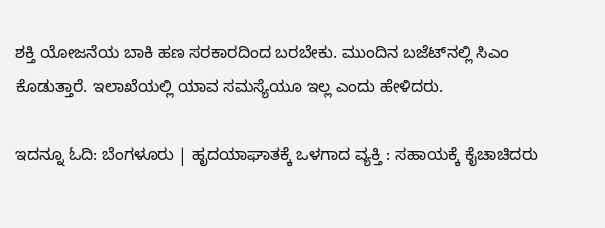ಶಕ್ತಿ ಯೋಜನೆಯ ಬಾಕಿ ಹಣ ಸರಕಾರದಿಂದ ಬರಬೇಕು. ಮುಂದಿನ ಬಜೆಟ್‌ನಲ್ಲಿ ಸಿಎಂ ಕೊಡುತ್ತಾರೆ. ಇಲಾಖೆಯಲ್ಲಿ ಯಾವ ಸಮಸ್ಯೆಯೂ ಇಲ್ಲ ಎಂದು ಹೇಳಿದರು.

ಇದನ್ನೂ ಓದಿ: ಬೆಂಗಳೂರು | ಹೃದಯಾಘಾತಕ್ಕೆ ಒಳಗಾದ ವ್ಯಕ್ತಿ : ಸಹಾಯಕ್ಕೆ ಕೈಚಾಚಿದರು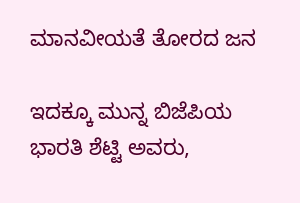ಮಾನವೀಯತೆ ತೋರದ ಜನ

ಇದಕ್ಕೂ ಮುನ್ನ ಬಿಜೆಪಿಯ ಭಾರತಿ ಶೆಟ್ಟಿ ಅವರು,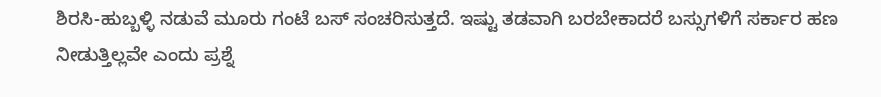ಶಿರಸಿ-ಹುಬ್ಬಳ್ಳಿ ನಡುವೆ ಮೂರು ಗಂಟೆ ಬಸ್‌‍ ಸಂಚರಿಸುತ್ತದೆ. ಇಷ್ಟು ತಡವಾಗಿ ಬರಬೇಕಾದರೆ ಬಸ್ಸುಗಳಿಗೆ ಸರ್ಕಾರ ಹಣ ನೀಡುತ್ತಿಲ್ಲವೇ ಎಂದು ಪ್ರಶ್ನೆ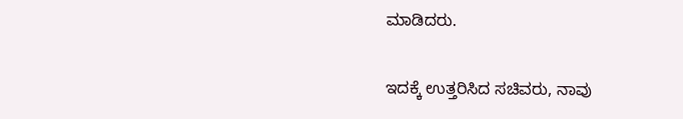ಮಾಡಿದರು.

ಇದಕ್ಕೆ ಉತ್ತರಿಸಿದ ಸಚಿವರು, ನಾವು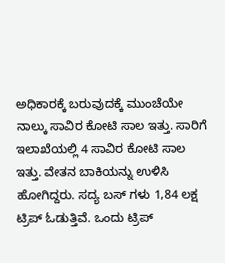ಅಧಿಕಾರಕ್ಕೆ ಬರುವುದಕ್ಕೆ ಮುಂಚೆಯೇ ನಾಲ್ಕು ಸಾವಿರ ಕೋಟಿ ಸಾಲ ಇತ್ತು. ಸಾರಿಗೆ ಇಲಾಖೆಯಲ್ಲಿ 4 ಸಾವಿರ ಕೋಟಿ ಸಾಲ ಇತ್ತು. ವೇತನ ಬಾಕಿಯನ್ನು ಉಳಿಸಿ ಹೋಗಿದ್ದರು. ಸದ್ಯ ಬಸ್‌‍ ಗಳು 1,84 ಲಕ್ಷ ಟ್ರಿಪ್‌ ಓಡುತ್ತಿವೆ. ಒಂದು ಟ್ರಿಪ್‌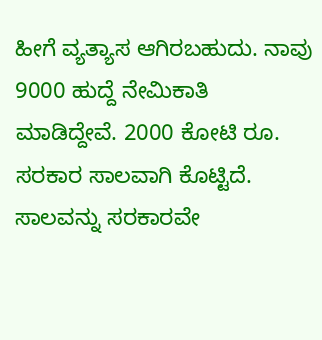ಹೀಗೆ ವ್ಯತ್ಯಾಸ ಆಗಿರಬಹುದು. ನಾವು 9000 ಹುದ್ದೆ ನೇಮಿಕಾತಿ ಮಾಡಿದ್ದೇವೆ. 2000 ಕೋಟಿ ರೂ. ಸರಕಾರ ಸಾಲವಾಗಿ ಕೊಟ್ಟಿದೆ. ಸಾಲವನ್ನು ಸರಕಾರವೇ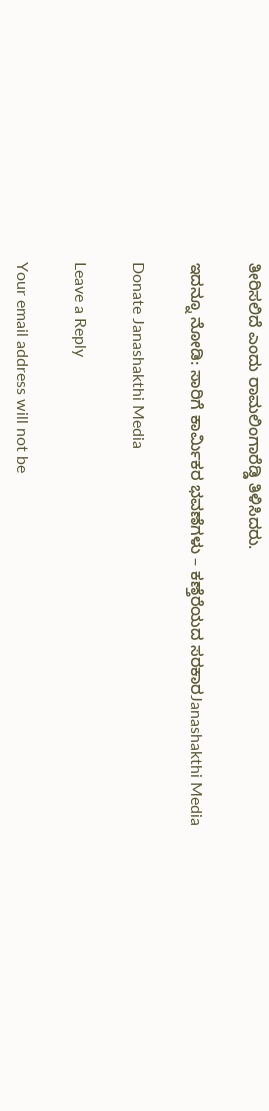ತೀರಿಸಲಿದೆ ಎಂದು ರಾಮಲಿಂಗಾರೆಡ್ಡಿ ತಿಳಿಸಿದರು.

ಇದನ್ನೂ ನೋಡಿ: ಸಾರಿಗೆ ಕಾರ್ಮಿಕರ ಭವಣೆಗಳು – ಕಣ್ತೆರೆಯದ ಸರಕಾರJanashakthi Media

Donate Janashakthi Media

Leave a Reply

Your email address will not be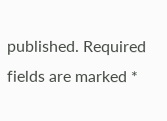published. Required fields are marked *